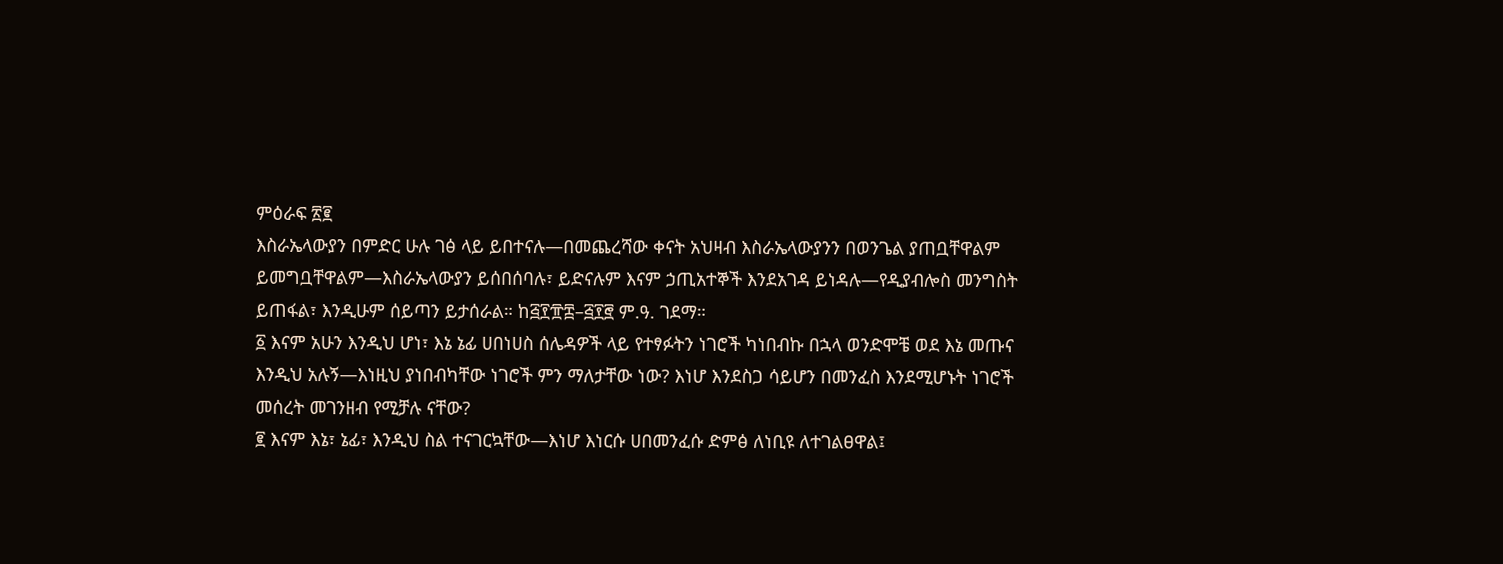ምዕራፍ ፳፪
እስራኤላውያን በምድር ሁሉ ገፅ ላይ ይበተናሉ—በመጨረሻው ቀናት አህዛብ እስራኤላውያንን በወንጌል ያጠቧቸዋልም ይመግቧቸዋልም—እስራኤላውያን ይሰበሰባሉ፣ ይድናሉም እናም ኃጢአተኞች እንደአገዳ ይነዳሉ—የዲያብሎስ መንግስት ይጠፋል፣ እንዲሁም ሰይጣን ይታሰራል። ከ፭፻፹፰–፭፻፸ ም.ዓ. ገደማ።
፩ እናም አሁን እንዲህ ሆነ፣ እኔ ኔፊ ሀበነሀስ ሰሌዳዎች ላይ የተፃፉትን ነገሮች ካነበብኩ በኋላ ወንድሞቼ ወደ እኔ መጡና እንዲህ አሉኝ—እነዚህ ያነበብካቸው ነገሮች ምን ማለታቸው ነው? እነሆ እንደስጋ ሳይሆን በመንፈስ እንደሚሆኑት ነገሮች መሰረት መገንዘብ የሚቻሉ ናቸው?
፪ እናም እኔ፣ ኔፊ፣ እንዲህ ስል ተናገርኳቸው—እነሆ እነርሱ ሀበመንፈሱ ድምፅ ለነቢዩ ለተገልፀዋል፤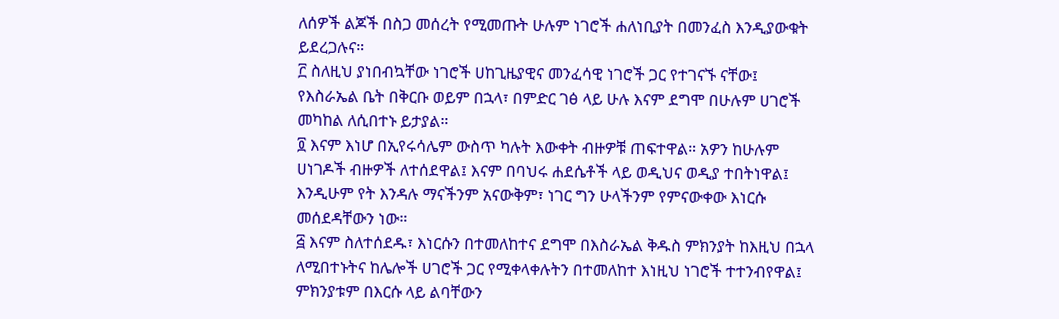ለሰዎች ልጆች በስጋ መሰረት የሚመጡት ሁሉም ነገሮች ሐለነቢያት በመንፈስ እንዲያውቁት ይደረጋሉና።
፫ ስለዚህ ያነበብኳቸው ነገሮች ሀከጊዜያዊና መንፈሳዊ ነገሮች ጋር የተገናኙ ናቸው፤ የእስራኤል ቤት በቅርቡ ወይም በኋላ፣ በምድር ገፅ ላይ ሁሉ እናም ደግሞ በሁሉም ሀገሮች መካከል ለሲበተኑ ይታያል።
፬ እናም እነሆ በኢየሩሳሌም ውስጥ ካሉት እውቀት ብዙዎቹ ጠፍተዋል። አዎን ከሁሉም ሀነገዶች ብዙዎች ለተሰደዋል፤ እናም በባህሩ ሐደሴቶች ላይ ወዲህና ወዲያ ተበትነዋል፤ እንዲሁም የት እንዳሉ ማናችንም አናውቅም፣ ነገር ግን ሁላችንም የምናውቀው እነርሱ መሰደዳቸውን ነው።
፭ እናም ስለተሰደዱ፣ እነርሱን በተመለከተና ደግሞ በእስራኤል ቅዱስ ምክንያት ከእዚህ በኋላ ለሚበተኑትና ከሌሎች ሀገሮች ጋር የሚቀላቀሉትን በተመለከተ እነዚህ ነገሮች ተተንብየዋል፤ ምክንያቱም በእርሱ ላይ ልባቸውን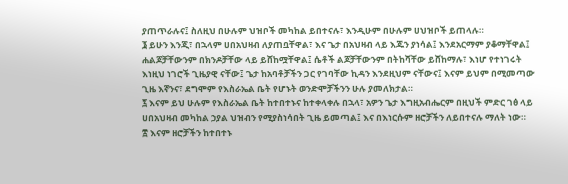ያጠጥራሉና፤ ስለዚህ በሁሉም ህዝቦች መካከል ይበተናሉ፣ እንዲሁም በሁሉም ሀህዝቦች ይጠላሉ።
፮ ይሁን እንጂ፣ በኋላም ሀበአህዛብ ለያጠቧቸዋል፣ እና ጌታ በአህዛብ ላይ እጁን ያነሳል፤ እንደአርማም ያቆማቸዋል፤ ሐልጆቻቸውንም በክንዶቻቸው ላይ ይሸከሟቸዋል፤ ሴቶች ልጆቻቸውንም በትከሻቸው ይሸከማሉ፣ እነሆ የተነገሩት እነዚህ ነገሮች ጊዜያዊ ናቸው፤ ጌታ ከአባቶቻችን ጋር የገባቸው ኪዳን እንደዚህም ናቸውና፤ እናም ይህም በሚመጣው ጊዜ እኛንና፣ ደግሞም የእስራኤል ቤት የሆኑት ወንድሞቻችንን ሁሉ ያመለክታል።
፯ እናም ይህ ሁሉም የእስራኤል ቤት ከተበተኑና ከተቀላቀሉ በኋላ፣ አዎን ጌታ እግዚአብሔርም በዚህች ምድር ገፅ ላይ ሀበአህዛብ መካከል ኃያል ህዝብን የሚያስነሳበት ጊዜ ይመጣል፤ እና በእነርሱም ዘሮቻችን ለይበተናሉ ማለት ነው።
፰ እናም ዘሮቻችን ከተበተኑ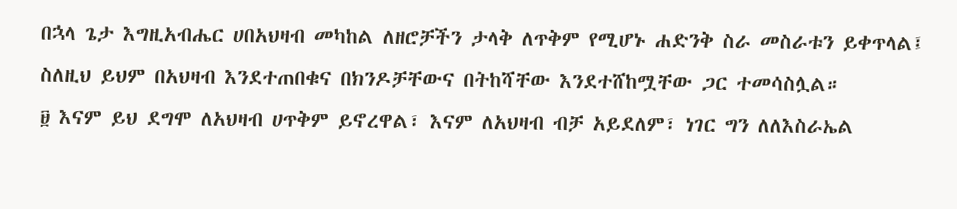በኋላ ጌታ እግዚአብሔር ሀበአህዛብ መካከል ለዘሮቻችን ታላቅ ለጥቅም የሚሆኑ ሐድንቅ ስራ መስራቱን ይቀጥላል፤ ስለዚህ ይህም በአህዛብ እንደተጠበቁና በክንዶቻቸውና በትከሻቸው እንደተሸከሟቸው ጋር ተመሳስሏል።
፱ እናም ይህ ደግሞ ለአህዛብ ሀጥቅም ይኖረዋል፣ እናም ለአህዛብ ብቻ አይደለም፣ ነገር ግን ለለእስራኤል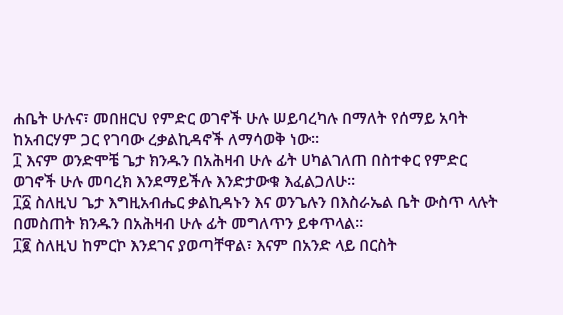ሐቤት ሁሉና፣ መበዘርህ የምድር ወገኖች ሁሉ ሠይባረካሉ በማለት የሰማይ አባት ከአብርሃም ጋር የገባው ረቃልኪዳኖች ለማሳወቅ ነው።
፲ እናም ወንድሞቼ ጌታ ክንዱን በአሕዛብ ሁሉ ፊት ሀካልገለጠ በስተቀር የምድር ወገኖች ሁሉ መባረክ እንደማይችሉ እንድታውቁ እፈልጋለሁ።
፲፩ ስለዚህ ጌታ እግዚአብሔር ቃልኪዳኑን እና ወንጌሉን በእስራኤል ቤት ውስጥ ላሉት በመስጠት ክንዱን በአሕዛብ ሁሉ ፊት መግለጥን ይቀጥላል።
፲፪ ስለዚህ ከምርኮ እንደገና ያወጣቸዋል፣ እናም በአንድ ላይ በርስት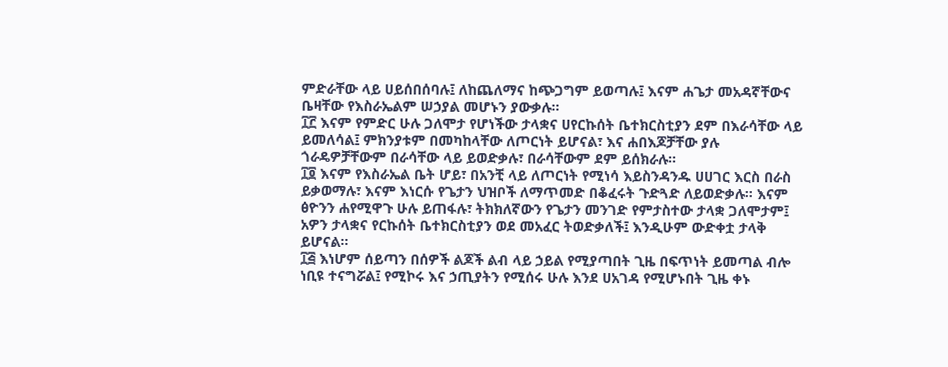ምድራቸው ላይ ሀይሰበሰባሉ፤ ለከጨለማና ከጭጋግም ይወጣሉ፤ እናም ሐጌታ መአዳኛቸውና ቤዛቸው የእስራኤልም ሠኃያል መሆኑን ያውቃሉ።
፲፫ እናም የምድር ሁሉ ጋለሞታ የሆነችው ታላቋና ሀየርኩሰት ቤተክርስቲያን ደም በእራሳቸው ላይ ይመለሳል፤ ምክንያቱም በመካከላቸው ለጦርነት ይሆናል፣ እና ሐበእጆቻቸው ያሉ ጎራዴዎቻቸውም በራሳቸው ላይ ይወድቃሉ፣ በራሳቸውም ደም ይሰክራሉ።
፲፬ እናም የእስራኤል ቤት ሆይ፣ በአንቺ ላይ ለጦርነት የሚነሳ እይስንዳንዱ ሀሀገር እርስ በራስ ይቃወማሉ፣ እናም እነርሱ የጌታን ህዝቦች ለማጥመድ በቆፈሩት ጉድጓድ ለይወድቃሉ። እናም ፅዮንን ሐየሚዋጉ ሁሉ ይጠፋሉ፣ ትክክለኛውን የጌታን መንገድ የምታስተው ታላቋ ጋለሞታም፤ አዎን ታላቋና የርኩሰት ቤተክርስቲያን ወደ መአፈር ትወድቃለች፤ እንዲሁም ውድቀቷ ታላቅ ይሆናል።
፲፭ እነሆም ሰይጣን በሰዎች ልጆች ልብ ላይ ኃይል የሚያጣበት ጊዜ በፍጥነት ይመጣል ብሎ ነቢዩ ተናግሯል፤ የሚኮሩ እና ኃጢያትን የሚሰሩ ሁሉ እንደ ሀአገዳ የሚሆኑበት ጊዜ ቀኑ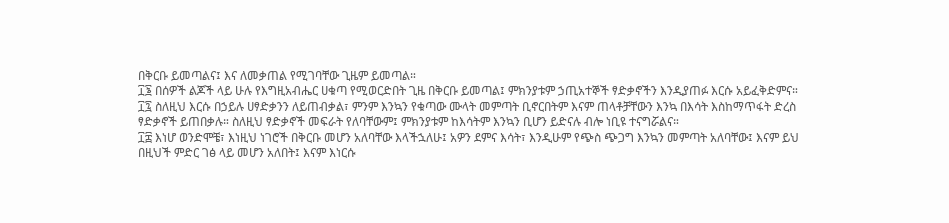በቅርቡ ይመጣልና፤ እና ለመቃጠል የሚገባቸው ጊዜም ይመጣል።
፲፮ በሰዎች ልጆች ላይ ሁሉ የእግዚአብሔር ሀቁጣ የሚወርድበት ጊዜ በቅርቡ ይመጣል፤ ምክንያቱም ኃጢአተኞች ፃድቃኖችን እንዲያጠፉ እርሱ አይፈቅድምና።
፲፯ ስለዚህ እርሱ በኃይሉ ሀፃድቃንን ለይጠብቃል፣ ምንም እንኳን የቁጣው ሙላት መምጣት ቢኖርበትም እናም ጠላቶቻቸውን እንኳ በእሳት እስከማጥፋት ድረስ ፃድቃኖች ይጠበቃሉ። ስለዚህ ፃድቃኖች መፍራት የለባቸውም፤ ምክንያቱም ከእሳትም እንኳን ቢሆን ይድናሉ ብሎ ነቢዩ ተናግሯልና።
፲፰ እነሆ ወንድሞቼ፣ እነዚህ ነገሮች በቅርቡ መሆን አለባቸው እላችኋለሁ፤ አዎን ደምና እሳት፣ እንዲሁም የጭስ ጭጋግ እንኳን መምጣት አለባቸው፤ እናም ይህ በዚህች ምድር ገፅ ላይ መሆን አለበት፤ እናም እነርሱ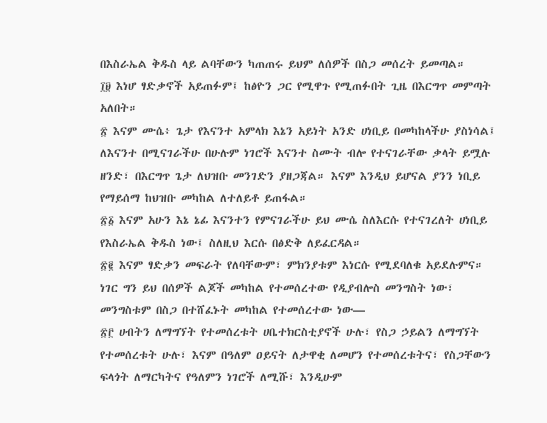በእስራኤል ቅዱስ ላይ ልባቸውን ካጠጠሩ ይህም ለሰዎች በስጋ መሰረት ይመጣል።
፲፱ እነሆ ፃድቃኖች አይጠፉም፤ ከፅዮን ጋር የሚዋጉ የሚጠፉበት ጊዜ በእርግጥ መምጣት አለበት።
፳ እናም ሙሴ፥ ጌታ የእናንተ አምላክ እኔን አይነት አንድ ሀነቢይ በመካከላችሁ ያስነሳል፤ ለእናንተ በሚናገራችሁ በሁሉም ነገሮች እናንተ ስሙት ብሎ የተናገራቸው ቃላት ይሟሉ ዘንድ፣ በእርግጥ ጌታ ለህዝቡ መንገድን ያዘጋጃል። እናም እንዲህ ይሆናል ያንን ነቢይ የማይሰማ ከህዝቡ መካከል ለተለይቶ ይጠፋል።
፳፩ እናም አሁን እኔ ኔፊ እናንተን የምናገራችሁ ይህ ሙሴ ስለእርሱ የተናገረለት ሀነቢይ የእስራኤል ቅዱስ ነው፤ ስለዚህ እርሱ በፅድቅ ለይፈርዳል።
፳፪ እናም ፃድቃን መፍራት የለባቸውም፣ ምክንያቱም እነርሱ የሚደባለቁ አይደሉምና። ነገር ግን ይህ በሰዎች ልጆች መካከል የተመሰረተው የዲያብሎስ መንግስት ነው፣ መንግስቱም በስጋ በተሸፈኑት መካከል የተመሰረተው ነው—
፳፫ ሀብትን ለማግኘት የተመሰረቱት ሀቤተክርስቲያኖች ሁሉ፣ የስጋ ኃይልን ለማግኘት የተመሰረቱት ሁሉ፣ እናም በዓለም ዐይናት ለታዋቂ ለመሆን የተመሰረቱትና፣ የስጋቸውን ፍላጎት ለማርካትና የዓለምን ነገሮች ለሚሹ፣ እንዲሁም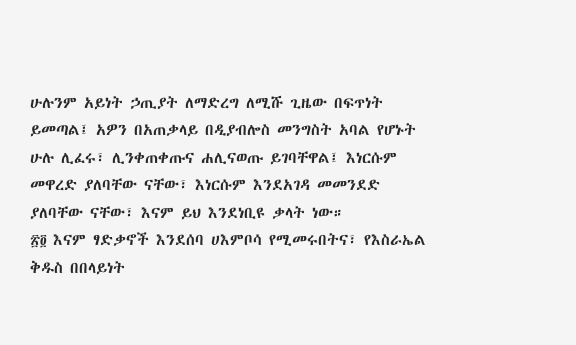ሁሉንም አይነት ኃጢያት ለማድረግ ለሚሹ ጊዜው በፍጥነት ይመጣል፤ አዎን በአጠቃላይ በዲያብሎስ መንግስት አባል የሆኑት ሁሉ ሊፈሩ፣ ሊንቀጠቀጡና ሐሊናወጡ ይገባቸዋል፤ እነርሱም መዋረድ ያለባቸው ናቸው፣ እነርሱም እንደአገዳ መመንደድ ያለባቸው ናቸው፣ እናም ይህ እንደነቢዩ ቃላት ነው።
፳፬ እናም ፃድቃኖች እንደሰባ ሀእምቦሳ የሚመሩበትና፣ የእስራኤል ቅዱስ በበላይነት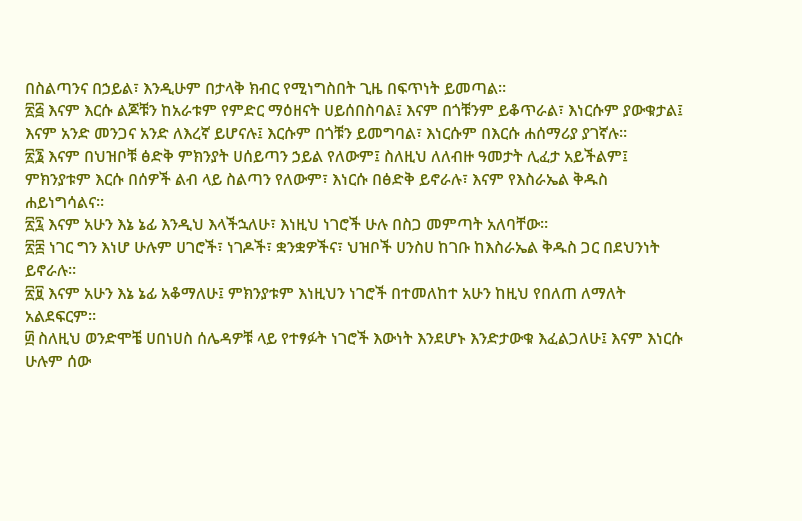በስልጣንና በኃይል፣ እንዲሁም በታላቅ ክብር የሚነግስበት ጊዜ በፍጥነት ይመጣል።
፳፭ እናም እርሱ ልጆቹን ከአራቱም የምድር ማዕዘናት ሀይሰበስባል፤ እናም በጎቹንም ይቆጥራል፣ እነርሱም ያውቁታል፤ እናም አንድ መንጋና አንድ ለእረኛ ይሆናሉ፤ እርሱም በጎቹን ይመግባል፣ እነርሱም በእርሱ ሐሰማሪያ ያገኛሉ።
፳፮ እናም በህዝቦቹ ፅድቅ ምክንያት ሀሰይጣን ኃይል የለውም፤ ስለዚህ ለለብዙ ዓመታት ሊፈታ አይችልም፤ ምክንያቱም እርሱ በሰዎች ልብ ላይ ስልጣን የለውም፣ እነርሱ በፅድቅ ይኖራሉ፣ እናም የእስራኤል ቅዱስ ሐይነግሳልና።
፳፯ እናም አሁን እኔ ኔፊ እንዲህ እላችኋለሁ፣ እነዚህ ነገሮች ሁሉ በስጋ መምጣት አለባቸው።
፳፰ ነገር ግን እነሆ ሁሉም ሀገሮች፣ ነገዶች፣ ቋንቋዎችና፣ ህዝቦች ሀንስሀ ከገቡ ከእስራኤል ቅዱስ ጋር በደህንነት ይኖራሉ።
፳፱ እናም አሁን እኔ ኔፊ አቆማለሁ፤ ምክንያቱም እነዚህን ነገሮች በተመለከተ አሁን ከዚህ የበለጠ ለማለት አልደፍርም።
፴ ስለዚህ ወንድሞቼ ሀበነሀስ ሰሌዳዎቹ ላይ የተፃፉት ነገሮች እውነት እንደሆኑ እንድታውቁ እፈልጋለሁ፤ እናም እነርሱ ሁሉም ሰው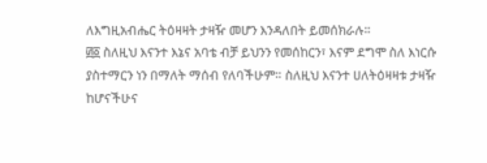ለእግዚአብሔር ትዕዛዛት ታዛዥ መሆን እንዳለበት ይመሰክራሉ።
፴፩ ስለዚህ እናንተ እኔና አባቴ ብቻ ይህንን የመሰከርን፣ እናም ደግሞ ስለ እነርሱ ያስተማርን ነን በማለት ማሰብ የለባችሁም። ስለዚህ እናንተ ሀለትዕዛዛቱ ታዛዥ ከሆናችሁና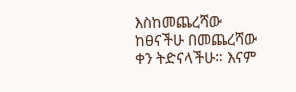እስከመጨረሻው ከፀናችሁ በመጨረሻው ቀን ትድናላችሁ። እናም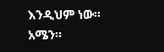እንዲህም ነው። አሜን።